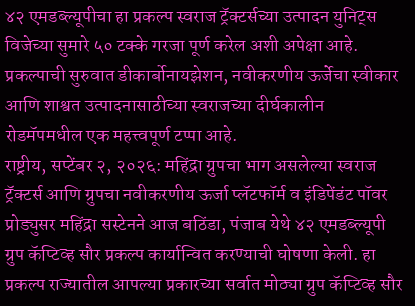४२ एमडब्ल्यूपीचा हा प्रकल्प स्वराज ट्रॅक्टर्सच्या उत्पादन युनिट्स विजेच्या सुमारे ५० टक्के गरजा पूर्ण करेल अशी अपेक्षा आहे.
प्रकल्पाची सुरुवात डीकार्बोनायझेशन, नवीकरणीय ऊर्जेचा स्वीकार आणि शाश्वत उत्पादनासाठीच्या स्वराजच्या दीर्घकालीन रोडमॅपमधील एक महत्त्वपूर्ण टप्पा आहे.
राष्ट्रीय, सप्टेंबर २, २०२६: महिंद्रा ग्रुपचा भाग असलेल्या स्वराज ट्रॅक्टर्स आणि ग्रुपचा नवीकरणीय ऊर्जा प्लॅटफॉर्म व इंडिपेंडंट पॉवर प्रोड्युसर महिंद्रा सस्टेनने आज बठिंडा, पंजाब येथे ४२ एमडब्ल्यूपी ग्रुप कॅप्टिव्ह सौर प्रकल्प कार्यान्वित करण्याची घोषणा केली. हा प्रकल्प राज्यातील आपल्या प्रकारच्या सर्वात मोठ्या ग्रुप कॅप्टिव्ह सौर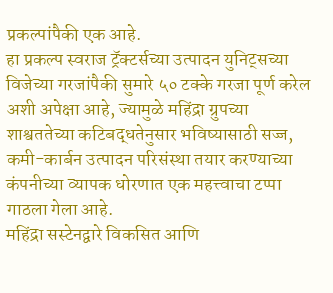प्रकल्पांपैकी एक आहे.
हा प्रकल्प स्वराज ट्रॅक्टर्सच्या उत्पादन युनिट्सच्या विजेच्या गरजांपैकी सुमारे ५० टक्के गरजा पूर्ण करेल अशी अपेक्षा आहे, ज्यामुळे महिंद्रा ग्रुपच्या शाश्वततेच्या कटिबद्धतेनुसार भविष्यासाठी सज्ज, कमी-कार्बन उत्पादन परिसंस्था तयार करण्याच्या कंपनीच्या व्यापक धोरणात एक महत्त्वाचा टप्पा गाठला गेला आहे.
महिंद्रा सस्टेनद्वारे विकसित आणि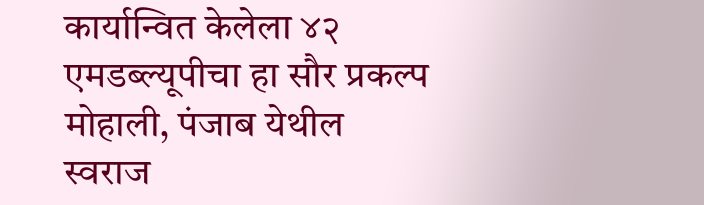कार्यान्वित केलेला ४२ एमडब्ल्यूपीचा हा सौर प्रकल्प मोहाली, पंजाब येथील स्वराज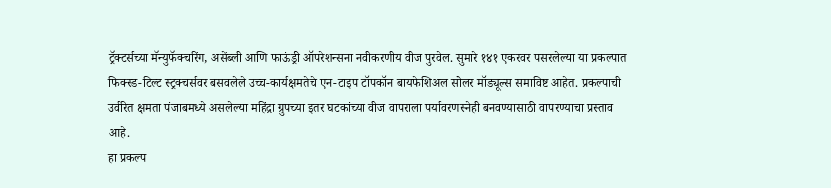ट्रॅक्टर्सच्या मॅन्युफॅक्चरिंग, असेंब्ली आणि फाऊंड्री ऑपरेशन्सना नवीकरणीय वीज पुरवेल. सुमारे १४१ एकरवर पसरलेल्या या प्रकल्पात फिक्स्ड-टिल्ट स्ट्रक्चर्सवर बसवलेले उच्च-कार्यक्षमतेचे एन-टाइप टॉपकॉन बायफेशिअल सोलर मॉड्यूल्स समाविष्ट आहेत. प्रकल्पाची उर्वरित क्षमता पंजाबमध्ये असलेल्या महिंद्रा ग्रुपच्या इतर घटकांच्या वीज वापराला पर्यावरणस्नेही बनवण्यासाठी वापरण्याचा प्रस्ताव आहे.
हा प्रकल्प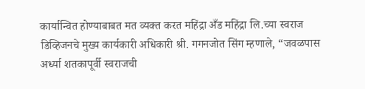कार्यान्वित होण्याबाबत मत व्यक्त करत महिंद्रा अँड महिंद्रा लि.च्या स्वराज डिव्हिजनचे मुख्य कार्यकारी अधिकारी श्री. गगनजोत सिंग म्हणाले, “जवळपास अर्ध्या शतकापूर्वी स्वराजची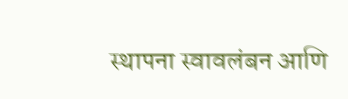स्थापना स्वावलंबन आणि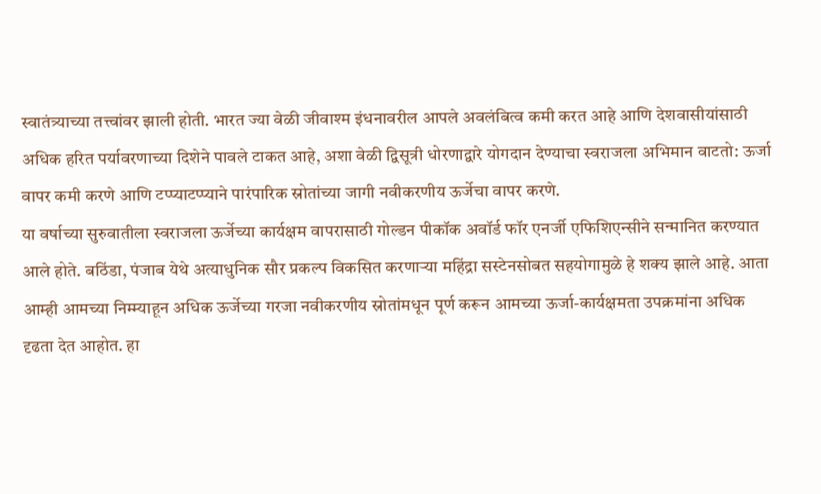स्वातंत्र्याच्या तत्त्वांवर झाली होती. भारत ज्या वेळी जीवाश्म इंधनावरील आपले अवलंबित्व कमी करत आहे आणि देशवासीयांसाठी अधिक हरित पर्यावरणाच्या दिशेने पावले टाकत आहे, अशा वेळी द्विसूत्री धोरणाद्वारे योगदान देण्याचा स्वराजला अभिमान वाटतो: ऊर्जा वापर कमी करणे आणि टप्प्याटप्प्याने पारंपारिक स्रोतांच्या जागी नवीकरणीय ऊर्जेचा वापर करणे.
या वर्षाच्या सुरुवातीला स्वराजला ऊर्जेच्या कार्यक्षम वापरासाठी गोल्डन पीकॉक अवॉर्ड फॉर एनर्जी एफिशिएन्सीने सन्मानित करण्यात आले होते. बठिंडा, पंजाब येथे अत्याधुनिक सौर प्रकल्प विकसित करणाऱ्या महिंद्रा सस्टेनसोबत सहयोगामुळे हे शक्य झाले आहे. आता आम्ही आमच्या निम्म्याहून अधिक ऊर्जेच्या गरजा नवीकरणीय स्रोतांमधून पूर्ण करून आमच्या ऊर्जा-कार्यक्षमता उपक्रमांना अधिक दृढता देत आहोत. हा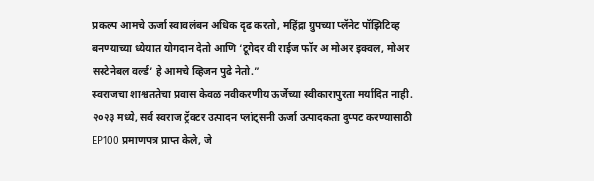प्रकल्प आमचे ऊर्जा स्वावलंबन अधिक दृढ करतो, महिंद्रा ग्रुपच्या प्लॅनेट पॉझिटिव्ह बनण्याच्या ध्येयात योगदान देतो आणि ‘टूगेदर वी राईज फॉर अ मोअर इक्वल, मोअर सस्टेनेबल वर्ल्ड’ हे आमचे व्हिजन पुढे नेतो.”
स्वराजचा शाश्वततेचा प्रवास केवळ नवीकरणीय ऊर्जेच्या स्वीकारापुरता मर्यादित नाही. २०२३ मध्ये, सर्व स्वराज ट्रॅक्टर उत्पादन प्लांट्सनी ऊर्जा उत्पादकता दुप्पट करण्यासाठी EP100 प्रमाणपत्र प्राप्त केले, जे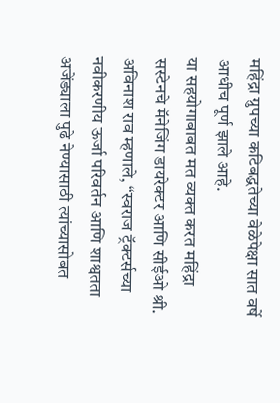महिंद्रा ग्रुपच्या कटिबद्धतेच्या वेळेपेक्षा सात वर्षे आधीच पूर्ण झाले आहे.
या सहयोगाबाबत मत व्यक्त करत महिंद्रा सस्टेनचे मॅनेजिंग डायरेक्टर आणि सीईओ श्री. अविनाश राव म्हणाले, “स्वराज ट्रॅक्टर्सच्या नवीकरणीय ऊर्जा परिवर्तन आणि शाश्वतता अजेंड्याला पुढे नेण्यासाठी त्यांच्यासोबत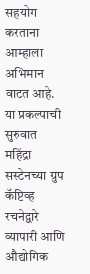सहयोग करताना आम्हाला अभिमान वाटत आहे. या प्रकल्पाची सुरुवात महिंद्रा सस्टेनच्या ग्रुप कॅप्टिव्ह रचनेद्वारे व्यापारी आणि औद्योगिक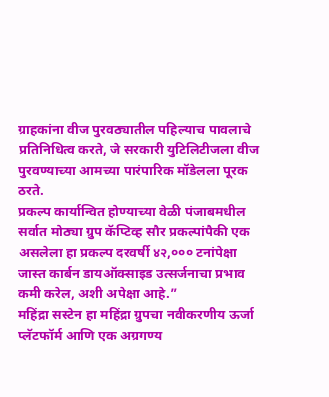ग्राहकांना वीज पुरवठ्यातील पहिल्याच पावलाचे प्रतिनिधित्व करते, जे सरकारी युटिलिटीजला वीज पुरवण्याच्या आमच्या पारंपारिक मॉडेलला पूरक ठरते.
प्रकल्प कार्यान्वित होण्याच्या वेळी पंजाबमधील सर्वात मोठ्या ग्रुप कॅप्टिव्ह सौर प्रकल्पांपैकी एक असलेला हा प्रकल्प दरवर्षी ४२,००० टनांपेक्षा जास्त कार्बन डायऑक्साइड उत्सर्जनाचा प्रभाव कमी करेल, अशी अपेक्षा आहे.”
महिंद्रा सस्टेन हा महिंद्रा ग्रुपचा नवीकरणीय ऊर्जा प्लॅटफॉर्म आणि एक अग्रगण्य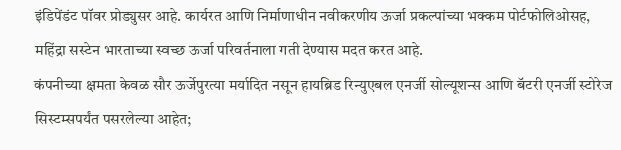इंडिपेंडंट पॉवर प्रोड्युसर आहे. कार्यरत आणि निर्माणाधीन नवीकरणीय ऊर्जा प्रकल्पांच्या भक्कम पोर्टफोलिओसह, महिंद्रा सस्टेन भारताच्या स्वच्छ ऊर्जा परिवर्तनाला गती देण्यास मदत करत आहे.
कंपनीच्या क्षमता केवळ सौर ऊर्जेपुरत्या मर्यादित नसून हायब्रिड रिन्युएबल एनर्जी सोल्यूशन्स आणि बॅटरी एनर्जी स्टोरेज सिस्टम्सपर्यंत पसरलेल्या आहेत;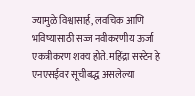ज्यामुळे विश्वासार्ह, लवचिक आणि भविष्यासाठी सज्ज नवीकरणीय ऊर्जा एकत्रीकरण शक्य होते. महिंद्रा सस्टेन हे एनएसईवर सूचीबद्ध असलेल्या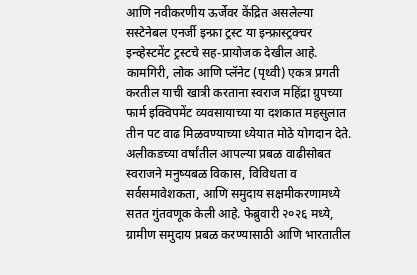आणि नवीकरणीय ऊर्जेवर केंद्रित असलेल्या सस्टेनेबल एनर्जी इन्फ्रा ट्रस्ट या इन्फ्रास्ट्रक्चर इन्व्हेस्टमेंट ट्रस्टचे सह-प्रायोजक देखील आहे.
कामगिरी, लोक आणि प्लॅनेट (पृथ्वी) एकत्र प्रगती करतील याची खात्री करताना स्वराज महिंद्रा ग्रुपच्या फार्म इक्विपमेंट व्यवसायाच्या या दशकात महसुलात तीन पट वाढ मिळवण्याच्या ध्येयात मोठे योगदान देते.
अलीकडच्या वर्षांतील आपल्या प्रबळ वाढीसोबत स्वराजने मनुष्यबळ विकास, विविधता व सर्वसमावेशकता, आणि समुदाय सक्षमीकरणामध्ये सतत गुंतवणूक केली आहे. फेब्रुवारी २०२६ मध्ये, ग्रामीण समुदाय प्रबळ करण्यासाठी आणि भारतातील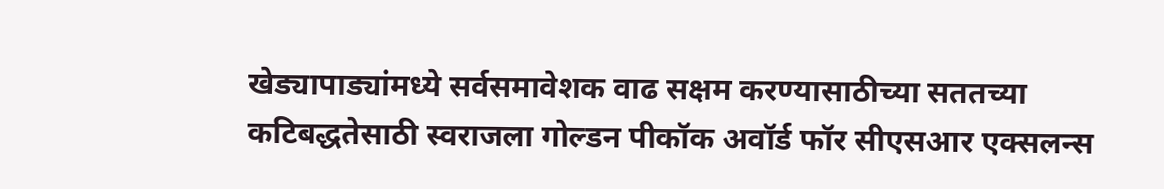खेड्यापाड्यांमध्ये सर्वसमावेशक वाढ सक्षम करण्यासाठीच्या सततच्या कटिबद्धतेसाठी स्वराजला गोल्डन पीकॉक अवॉर्ड फॉर सीएसआर एक्सलन्स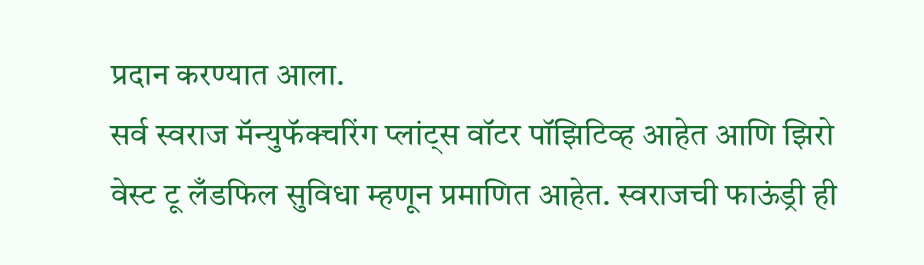प्रदान करण्यात आला.
सर्व स्वराज मॅन्युफॅक्चरिंग प्लांट्स वॉटर पॉझिटिव्ह आहेत आणि झिरो वेस्ट टू लँडफिल सुविधा म्हणून प्रमाणित आहेत. स्वराजची फाऊंड्री ही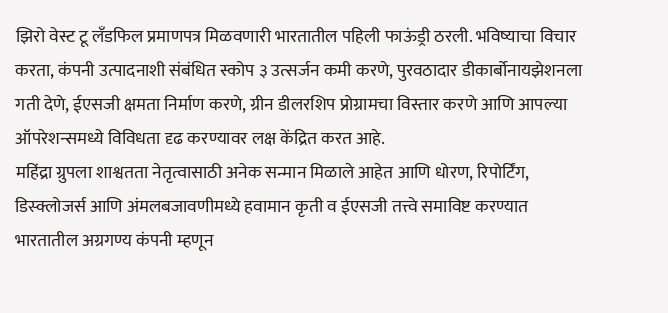झिरो वेस्ट टू लँडफिल प्रमाणपत्र मिळवणारी भारतातील पहिली फाऊंड्री ठरली. भविष्याचा विचार करता, कंपनी उत्पादनाशी संबंधित स्कोप ३ उत्सर्जन कमी करणे, पुरवठादार डीकार्बोनायझेशनला गती देणे, ईएसजी क्षमता निर्माण करणे, ग्रीन डीलरशिप प्रोग्रामचा विस्तार करणे आणि आपल्या ऑपरेशन्समध्ये विविधता दृढ करण्यावर लक्ष केंद्रित करत आहे.
महिंद्रा ग्रुपला शाश्वतता नेतृत्वासाठी अनेक सन्मान मिळाले आहेत आणि धोरण, रिपोर्टिंग, डिस्क्लोजर्स आणि अंमलबजावणीमध्ये हवामान कृती व ईएसजी तत्त्वे समाविष्ट करण्यात भारतातील अग्रगण्य कंपनी म्हणून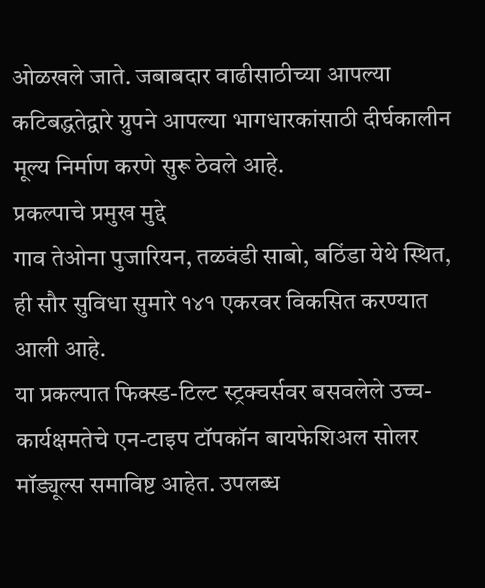ओळखले जाते. जबाबदार वाढीसाठीच्या आपल्या कटिबद्धतेद्वारे ग्रुपने आपल्या भागधारकांसाठी दीर्घकालीन मूल्य निर्माण करणे सुरू ठेवले आहे.
प्रकल्पाचे प्रमुख मुद्दे
गाव तेओना पुजारियन, तळवंडी साबो, बठिंडा येथे स्थित, ही सौर सुविधा सुमारे १४१ एकरवर विकसित करण्यात आली आहे.
या प्रकल्पात फिक्स्ड-टिल्ट स्ट्रक्चर्सवर बसवलेले उच्च-कार्यक्षमतेचे एन-टाइप टॉपकॉन बायफेशिअल सोलर मॉड्यूल्स समाविष्ट आहेत. उपलब्ध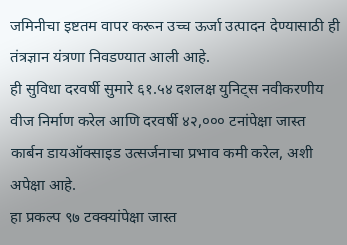जमिनीचा इष्टतम वापर करून उच्च ऊर्जा उत्पादन देण्यासाठी ही तंत्रज्ञान यंत्रणा निवडण्यात आली आहे.
ही सुविधा दरवर्षी सुमारे ६१.५४ दशलक्ष युनिट्स नवीकरणीय वीज निर्माण करेल आणि दरवर्षी ४२,००० टनांपेक्षा जास्त कार्बन डायऑक्साइड उत्सर्जनाचा प्रभाव कमी करेल, अशी अपेक्षा आहे.
हा प्रकल्प ९७ टक्क्यांपेक्षा जास्त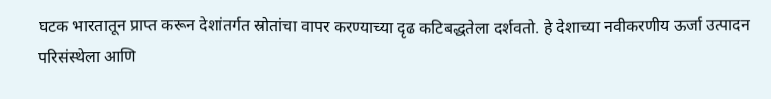घटक भारतातून प्राप्त करून देशांतर्गत स्रोतांचा वापर करण्याच्या दृढ कटिबद्धतेला दर्शवतो. हे देशाच्या नवीकरणीय ऊर्जा उत्पादन परिसंस्थेला आणि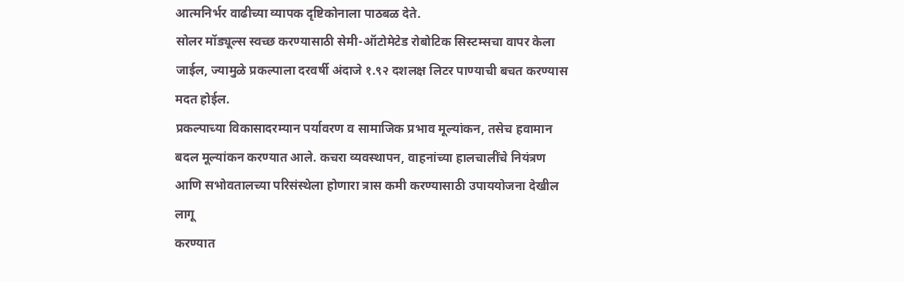आत्मनिर्भर वाढीच्या व्यापक दृष्टिकोनाला पाठबळ देते.
सोलर मॉड्यूल्स स्वच्छ करण्यासाठी सेमी-ऑटोमेटेड रोबोटिक सिस्टम्सचा वापर केला जाईल, ज्यामुळे प्रकल्पाला दरवर्षी अंदाजे १.९२ दशलक्ष लिटर पाण्याची बचत करण्यास मदत होईल.
प्रकल्पाच्या विकासादरम्यान पर्यावरण व सामाजिक प्रभाव मूल्यांकन, तसेच हवामान बदल मूल्यांकन करण्यात आले. कचरा व्यवस्थापन, वाहनांच्या हालचालींचे नियंत्रण आणि सभोवतालच्या परिसंस्थेला होणारा त्रास कमी करण्यासाठी उपाययोजना देखील लागू
करण्यात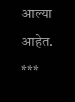आल्या आहेत.
***